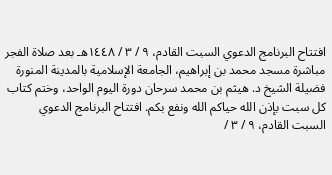افتتاح البرنامج الدعوي السبت القادم، ٩ / ٣ / ١٤٤٨هـ بعد صلاة الفجر مباشرة مسجد محمد بن إبراهيم، الجامعة الإسلامية بالمدينة المنورة فضيلة الشيخ د. هيثم بن محمد سرحان دورة اليوم الواحد، وختم كتاب كل سبت بإذن الله حياكم الله ونفع بكم. افتتاح البرنامج الدعوي السبت القادم، ٩ / ٣ /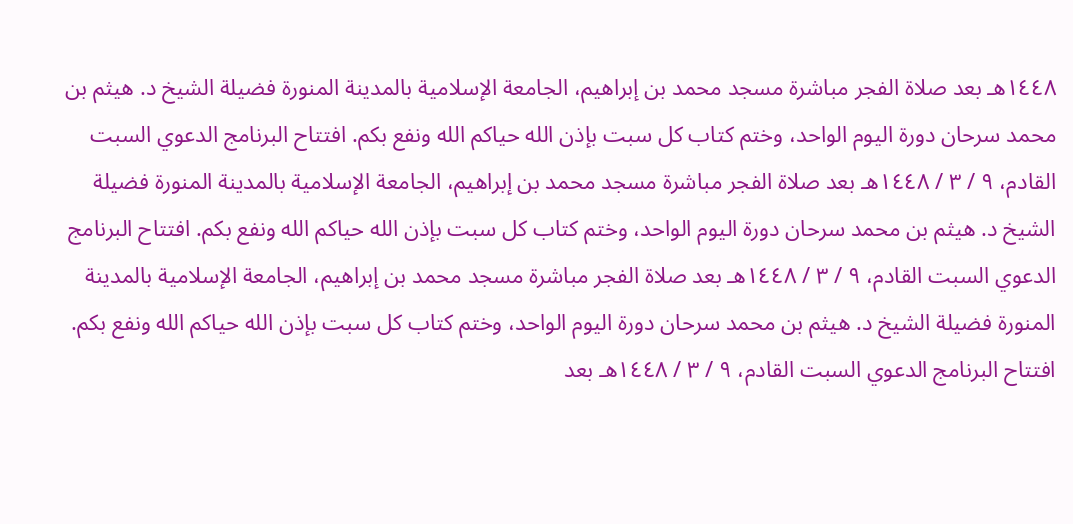١٤٤٨هـ بعد صلاة الفجر مباشرة مسجد محمد بن إبراهيم، الجامعة الإسلامية بالمدينة المنورة فضيلة الشيخ د. هيثم بن محمد سرحان دورة اليوم الواحد، وختم كتاب كل سبت بإذن الله حياكم الله ونفع بكم. افتتاح البرنامج الدعوي السبت القادم، ٩ / ٣ / ١٤٤٨هـ بعد صلاة الفجر مباشرة مسجد محمد بن إبراهيم، الجامعة الإسلامية بالمدينة المنورة فضيلة الشيخ د. هيثم بن محمد سرحان دورة اليوم الواحد، وختم كتاب كل سبت بإذن الله حياكم الله ونفع بكم. افتتاح البرنامج الدعوي السبت القادم، ٩ / ٣ / ١٤٤٨هـ بعد صلاة الفجر مباشرة مسجد محمد بن إبراهيم، الجامعة الإسلامية بالمدينة المنورة فضيلة الشيخ د. هيثم بن محمد سرحان دورة اليوم الواحد، وختم كتاب كل سبت بإذن الله حياكم الله ونفع بكم. افتتاح البرنامج الدعوي السبت القادم، ٩ / ٣ / ١٤٤٨هـ بعد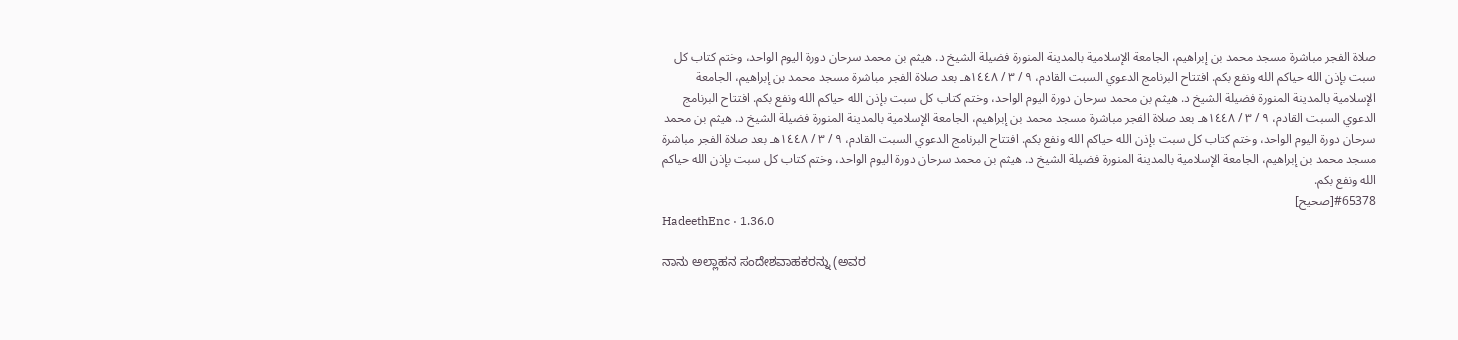صلاة الفجر مباشرة مسجد محمد بن إبراهيم، الجامعة الإسلامية بالمدينة المنورة فضيلة الشيخ د. هيثم بن محمد سرحان دورة اليوم الواحد، وختم كتاب كل سبت بإذن الله حياكم الله ونفع بكم. افتتاح البرنامج الدعوي السبت القادم، ٩ / ٣ / ١٤٤٨هـ بعد صلاة الفجر مباشرة مسجد محمد بن إبراهيم، الجامعة الإسلامية بالمدينة المنورة فضيلة الشيخ د. هيثم بن محمد سرحان دورة اليوم الواحد، وختم كتاب كل سبت بإذن الله حياكم الله ونفع بكم. افتتاح البرنامج الدعوي السبت القادم، ٩ / ٣ / ١٤٤٨هـ بعد صلاة الفجر مباشرة مسجد محمد بن إبراهيم، الجامعة الإسلامية بالمدينة المنورة فضيلة الشيخ د. هيثم بن محمد سرحان دورة اليوم الواحد، وختم كتاب كل سبت بإذن الله حياكم الله ونفع بكم. افتتاح البرنامج الدعوي السبت القادم، ٩ / ٣ / ١٤٤٨هـ بعد صلاة الفجر مباشرة مسجد محمد بن إبراهيم، الجامعة الإسلامية بالمدينة المنورة فضيلة الشيخ د. هيثم بن محمد سرحان دورة اليوم الواحد، وختم كتاب كل سبت بإذن الله حياكم الله ونفع بكم.
#65378[صحيح]
HadeethEnc · 1.36.0

ನಾನು ಅಲ್ಲಾಹನ ಸಂದೇಶವಾಹಕರನ್ನು (ಅವರ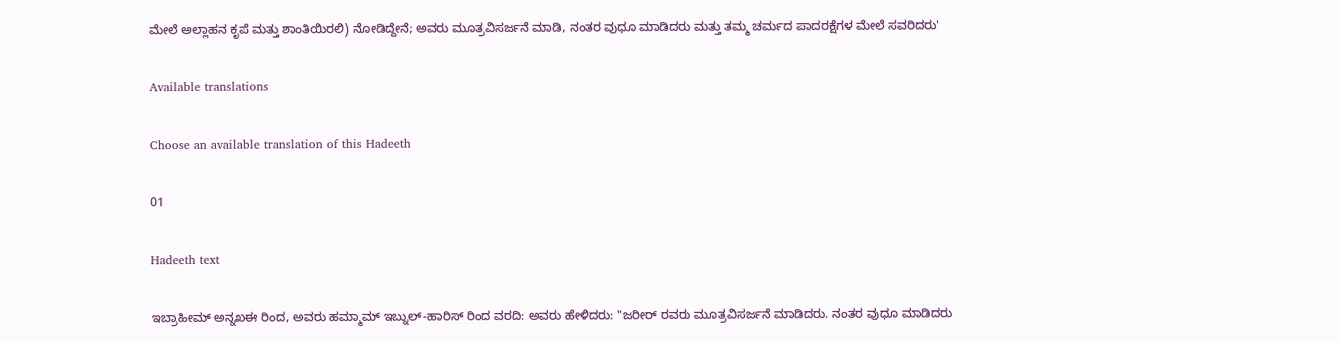ಮೇಲೆ ಅಲ್ಲಾಹನ ಕೃಪೆ ಮತ್ತು ಶಾಂತಿಯಿರಲಿ) ನೋಡಿದ್ದೇನೆ; ಅವರು ಮೂತ್ರವಿಸರ್ಜನೆ ಮಾಡಿ, ನಂತರ ವುಧೂ ಮಾಡಿದರು ಮತ್ತು ತಮ್ಮ ಚರ್ಮದ ಪಾದರಕ್ಷೆಗಳ ಮೇಲೆ ಸವರಿದರು'

Available translations

Choose an available translation of this Hadeeth

01

Hadeeth text

ಇಬ್ರಾಹೀಮ್ ಅನ್ನಖಈ ರಿಂದ, ಅವರು ಹಮ್ಮಾಮ್ ಇಬ್ನುಲ್-ಹಾರಿಸ್ ರಿಂದ ವರದಿ: ಅವರು ಹೇಳಿದರು: "ಜರೀರ್ ರವರು ಮೂತ್ರವಿಸರ್ಜನೆ ಮಾಡಿದರು. ನಂತರ ವುಧೂ ಮಾಡಿದರು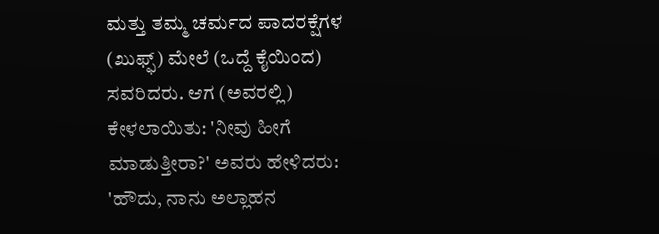ಮತ್ತು ತಮ್ಮ ಚರ್ಮದ ಪಾದರಕ್ಷೆಗಳ (ಖುಫ್ಫ್) ಮೇಲೆ (ಒದ್ದೆ ಕೈಯಿಂದ) ಸವರಿದರು. ಆಗ (ಅವರಲ್ಲಿ) ಕೇಳಲಾಯಿತು: 'ನೀವು ಹೀಗೆ ಮಾಡುತ್ತೀರಾ?' ಅವರು ಹೇಳಿದರು: 'ಹೌದು, ನಾನು ಅಲ್ಲಾಹನ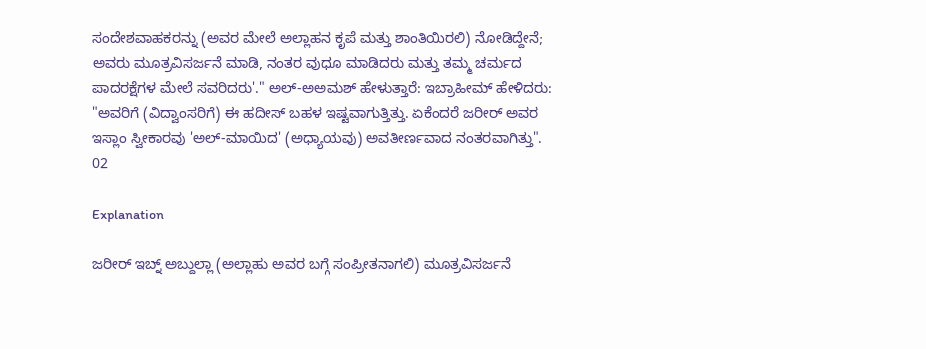ಸಂದೇಶವಾಹಕರನ್ನು (ಅವರ ಮೇಲೆ ಅಲ್ಲಾಹನ ಕೃಪೆ ಮತ್ತು ಶಾಂತಿಯಿರಲಿ) ನೋಡಿದ್ದೇನೆ; ಅವರು ಮೂತ್ರವಿಸರ್ಜನೆ ಮಾಡಿ, ನಂತರ ವುಧೂ ಮಾಡಿದರು ಮತ್ತು ತಮ್ಮ ಚರ್ಮದ ಪಾದರಕ್ಷೆಗಳ ಮೇಲೆ ಸವರಿದರು'." ಅಲ್-ಅಅಮಶ್ ಹೇಳುತ್ತಾರೆ: ಇಬ್ರಾಹೀಮ್ ಹೇಳಿದರು: "ಅವರಿಗೆ (ವಿದ್ವಾಂಸರಿಗೆ) ಈ ಹದೀಸ್ ಬಹಳ ಇಷ್ಟವಾಗುತ್ತಿತ್ತು. ಏಕೆಂದರೆ ಜರೀರ್ ಅವರ ಇಸ್ಲಾಂ ಸ್ವೀಕಾರವು 'ಅಲ್-ಮಾಯಿದ' (ಅಧ್ಯಾಯವು) ಅವತೀರ್ಣವಾದ ನಂತರವಾಗಿತ್ತು".
02

Explanation

ಜರೀರ್ ಇಬ್ನ್ ಅಬ್ದುಲ್ಲಾ (ಅಲ್ಲಾಹು ಅವರ ಬಗ್ಗೆ ಸಂಪ್ರೀತನಾಗಲಿ) ಮೂತ್ರವಿಸರ್ಜನೆ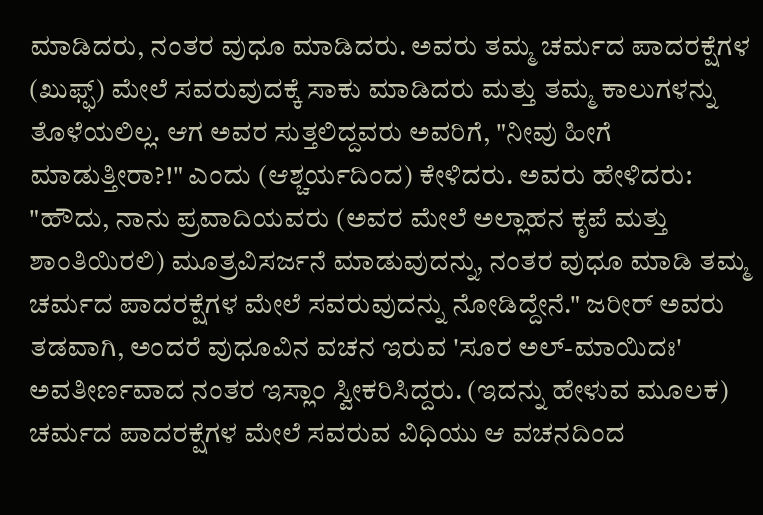ಮಾಡಿದರು, ನಂತರ ವುಧೂ ಮಾಡಿದರು. ಅವರು ತಮ್ಮ ಚರ್ಮದ ಪಾದರಕ್ಷೆಗಳ (ಖುಫ್ಫ್) ಮೇಲೆ ಸವರುವುದಕ್ಕೆ ಸಾಕು ಮಾಡಿದರು ಮತ್ತು ತಮ್ಮ ಕಾಲುಗಳನ್ನು ತೊಳೆಯಲಿಲ್ಲ. ಆಗ ಅವರ ಸುತ್ತಲಿದ್ದವರು ಅವರಿಗೆ, "ನೀವು ಹೀಗೆ ಮಾಡುತ್ತೀರಾ?!" ಎಂದು (ಆಶ್ಚರ್ಯದಿಂದ) ಕೇಳಿದರು. ಅವರು ಹೇಳಿದರು: "ಹೌದು, ನಾನು ಪ್ರವಾದಿಯವರು (ಅವರ ಮೇಲೆ ಅಲ್ಲಾಹನ ಕೃಪೆ ಮತ್ತು ಶಾಂತಿಯಿರಲಿ) ಮೂತ್ರವಿಸರ್ಜನೆ ಮಾಡುವುದನ್ನು, ನಂತರ ವುಧೂ ಮಾಡಿ ತಮ್ಮ ಚರ್ಮದ ಪಾದರಕ್ಷೆಗಳ ಮೇಲೆ ಸವರುವುದನ್ನು ನೋಡಿದ್ದೇನೆ." ಜರೀರ್ ಅವರು ತಡವಾಗಿ, ಅಂದರೆ ವುಧೂವಿನ ವಚನ ಇರುವ 'ಸೂರ ಅಲ್-ಮಾಯಿದಃ' ಅವತೀರ್ಣವಾದ ನಂತರ ಇಸ್ಲಾಂ ಸ್ವೀಕರಿಸಿದ್ದರು. (ಇದನ್ನು ಹೇಳುವ ಮೂಲಕ) ಚರ್ಮದ ಪಾದರಕ್ಷೆಗಳ ಮೇಲೆ ಸವರುವ ವಿಧಿಯು ಆ ವಚನದಿಂದ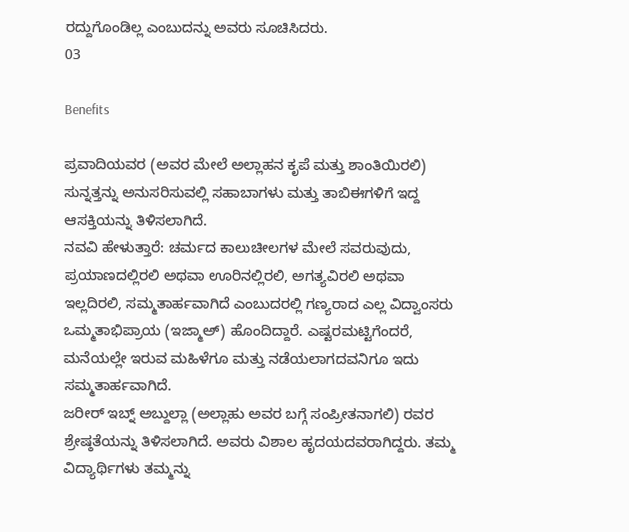ರದ್ದುಗೊಂಡಿಲ್ಲ ಎಂಬುದನ್ನು ಅವರು ಸೂಚಿಸಿದರು.
03

Benefits

ಪ್ರವಾದಿಯವರ (ಅವರ ಮೇಲೆ ಅಲ್ಲಾಹನ ಕೃಪೆ ಮತ್ತು ಶಾಂತಿಯಿರಲಿ) ಸುನ್ನತ್ತನ್ನು ಅನುಸರಿಸುವಲ್ಲಿ ಸಹಾಬಾಗಳು ಮತ್ತು ತಾಬಿಈಗಳಿಗೆ ಇದ್ದ ಆಸಕ್ತಿಯನ್ನು ತಿಳಿಸಲಾಗಿದೆ.
ನವವಿ ಹೇಳುತ್ತಾರೆ: ಚರ್ಮದ ಕಾಲುಚೀಲಗಳ ಮೇಲೆ ಸವರುವುದು, ಪ್ರಯಾಣದಲ್ಲಿರಲಿ ಅಥವಾ ಊರಿನಲ್ಲಿರಲಿ, ಅಗತ್ಯವಿರಲಿ ಅಥವಾ ಇಲ್ಲದಿರಲಿ, ಸಮ್ಮತಾರ್ಹವಾಗಿದೆ ಎಂಬುದರಲ್ಲಿ ಗಣ್ಯರಾದ ಎಲ್ಲ ವಿದ್ವಾಂಸರು ಒಮ್ಮತಾಭಿಪ್ರಾಯ (ಇಜ್ಮಾಅ್) ಹೊಂದಿದ್ದಾರೆ. ಎಷ್ಟರಮಟ್ಟಿಗೆಂದರೆ, ಮನೆಯಲ್ಲೇ ಇರುವ ಮಹಿಳೆಗೂ ಮತ್ತು ನಡೆಯಲಾಗದವನಿಗೂ ಇದು ಸಮ್ಮತಾರ್ಹವಾಗಿದೆ.
ಜರೀರ್ ಇಬ್ನ್ ಅಬ್ದುಲ್ಲಾ (ಅಲ್ಲಾಹು ಅವರ ಬಗ್ಗೆ ಸಂಪ್ರೀತನಾಗಲಿ) ರವರ ಶ್ರೇಷ್ಠತೆಯನ್ನು ತಿಳಿಸಲಾಗಿದೆ. ಅವರು ವಿಶಾಲ ಹೃದಯದವರಾಗಿದ್ದರು. ತಮ್ಮ ವಿದ್ಯಾರ್ಥಿಗಳು ತಮ್ಮನ್ನು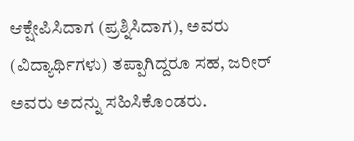ಆಕ್ಷೇಪಿಸಿದಾಗ (ಪ್ರಶ್ನಿಸಿದಾಗ), ಅವರು (ವಿದ್ಯಾರ್ಥಿಗಳು) ತಪ್ಪಾಗಿದ್ದರೂ ಸಹ, ಜರೀರ್ ಅವರು ಅದನ್ನು ಸಹಿಸಿಕೊಂಡರು.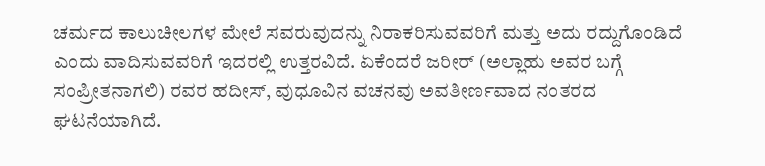ಚರ್ಮದ ಕಾಲುಚೀಲಗಳ ಮೇಲೆ ಸವರುವುದನ್ನು ನಿರಾಕರಿಸುವವರಿಗೆ ಮತ್ತು ಅದು ರದ್ದುಗೊಂಡಿದೆ ಎಂದು ವಾದಿಸುವವರಿಗೆ ಇದರಲ್ಲಿ ಉತ್ತರವಿದೆ. ಏಕೆಂದರೆ ಜರೀರ್ (ಅಲ್ಲಾಹು ಅವರ ಬಗ್ಗೆ ಸಂಪ್ರೀತನಾಗಲಿ) ರವರ ಹದೀಸ್, ವುಧೂವಿನ ವಚನವು ಅವತೀರ್ಣವಾದ ನಂತರದ ಘಟನೆಯಾಗಿದೆ.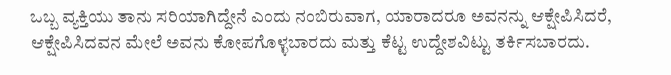ಒಬ್ಬ ವ್ಯಕ್ತಿಯು ತಾನು ಸರಿಯಾಗಿದ್ದೇನೆ ಎಂದು ನಂಬಿರುವಾಗ, ಯಾರಾದರೂ ಅವನನ್ನು ಆಕ್ಷೇಪಿಸಿದರೆ, ಆಕ್ಷೇಪಿಸಿದವನ ಮೇಲೆ ಅವನು ಕೋಪಗೊಳ್ಳಬಾರದು ಮತ್ತು ಕೆಟ್ಟ ಉದ್ದೇಶವಿಟ್ಟು ತರ್ಕಿಸಬಾರದು.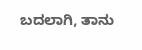ಬದಲಾಗಿ, ತಾನು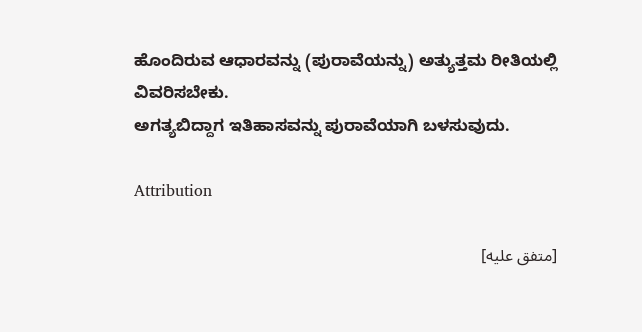ಹೊಂದಿರುವ ಆಧಾರವನ್ನು (ಪುರಾವೆಯನ್ನು) ಅತ್ಯುತ್ತಮ ರೀತಿಯಲ್ಲಿ ವಿವರಿಸಬೇಕು.
ಅಗತ್ಯಬಿದ್ದಾಗ ಇತಿಹಾಸವನ್ನು ಪುರಾವೆಯಾಗಿ ಬಳಸುವುದು.

Attribution

[متفق عليه]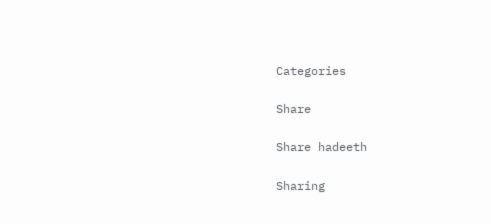Categories

Share

Share hadeeth

Sharing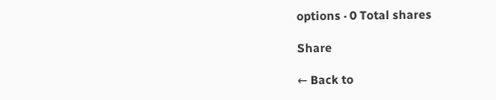options · 0 Total shares

Share

← Back to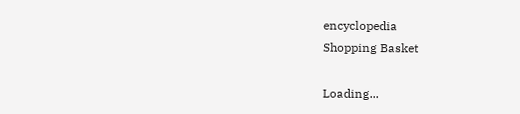encyclopedia
Shopping Basket

Loading...